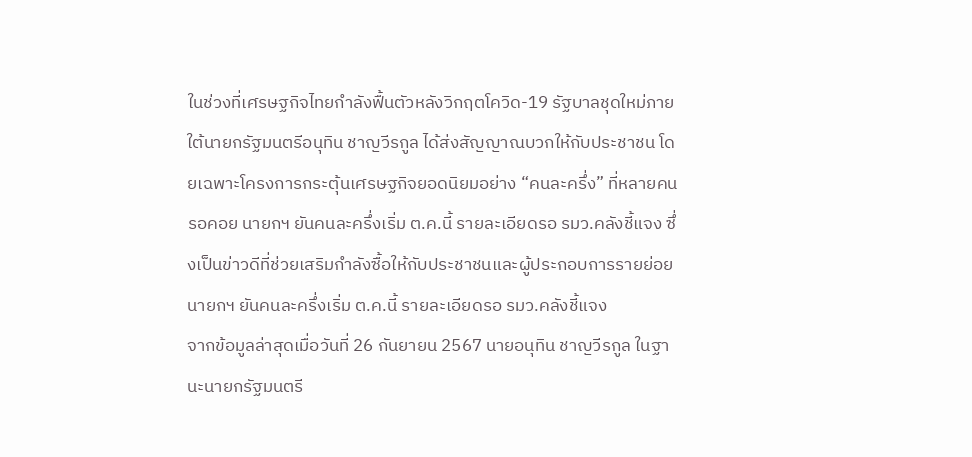ในช่วงที่เศรษฐกิจไทยกำลังฟื้นตัวหลังวิกฤตโควิด-19 รัฐบาลชุดใหม่ภายใต้นายกรัฐมนตรีอนุทิน ชาญวีรกูล ได้ส่งสัญญาณบวกให้กับประชาชน โดยเฉพาะโครงการกระตุ้นเศรษฐกิจยอดนิยมอย่าง “คนละครึ่ง” ที่หลายคนรอคอย นายกฯ ยันคนละครึ่งเริ่ม ต.ค.นี้ รายละเอียดรอ รมว.คลังชี้แจง ซึ่งเป็นข่าวดีที่ช่วยเสริมกำลังซื้อให้กับประชาชนและผู้ประกอบการรายย่อย
นายกฯ ยันคนละครึ่งเริ่ม ต.ค.นี้ รายละเอียดรอ รมว.คลังชี้แจง
จากข้อมูลล่าสุดเมื่อวันที่ 26 กันยายน 2567 นายอนุทิน ชาญวีรกูล ในฐานะนายกรัฐมนตรี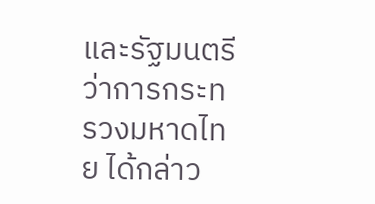และรัฐมนตรีว่าการกระทรวงมหาดไทย ได้กล่าว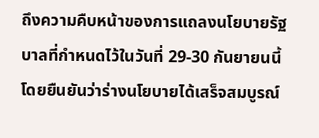ถึงความคืบหน้าของการแถลงนโยบายรัฐบาลที่กำหนดไว้ในวันที่ 29-30 กันยายนนี้ โดยยืนยันว่าร่างนโยบายได้เสร็จสมบูรณ์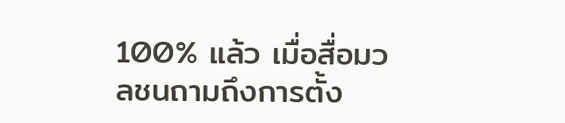100% แล้ว เมื่อสื่อมวลชนถามถึงการตั้ง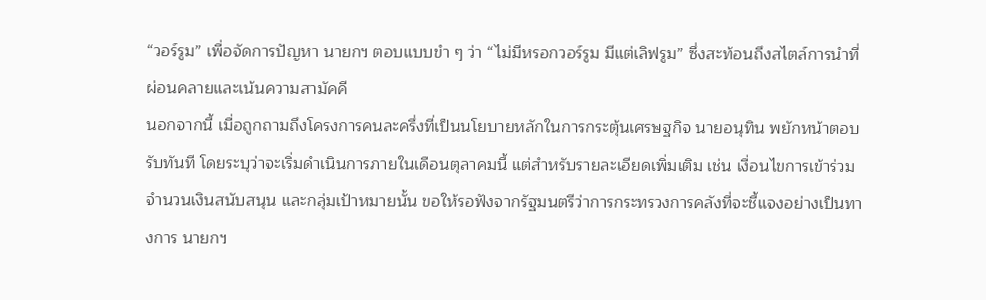“วอร์รูม” เพื่อจัดการปัญหา นายกฯ ตอบแบบขำ ๆ ว่า “ไม่มีหรอกวอร์รูม มีแต่เลิฟรูม” ซึ่งสะท้อนถึงสไตล์การนำที่ผ่อนคลายและเน้นความสามัคคี
นอกจากนี้ เมื่อถูกถามถึงโครงการคนละครึ่งที่เป็นนโยบายหลักในการกระตุ้นเศรษฐกิจ นายอนุทิน พยักหน้าตอบรับทันที โดยระบุว่าจะเริ่มดำเนินการภายในเดือนตุลาคมนี้ แต่สำหรับรายละเอียดเพิ่มเติม เช่น เงื่อนไขการเข้าร่วม จำนวนเงินสนับสนุน และกลุ่มเป้าหมายนั้น ขอให้รอฟังจากรัฐมนตรีว่าการกระทรวงการคลังที่จะชี้แจงอย่างเป็นทางการ นายกฯ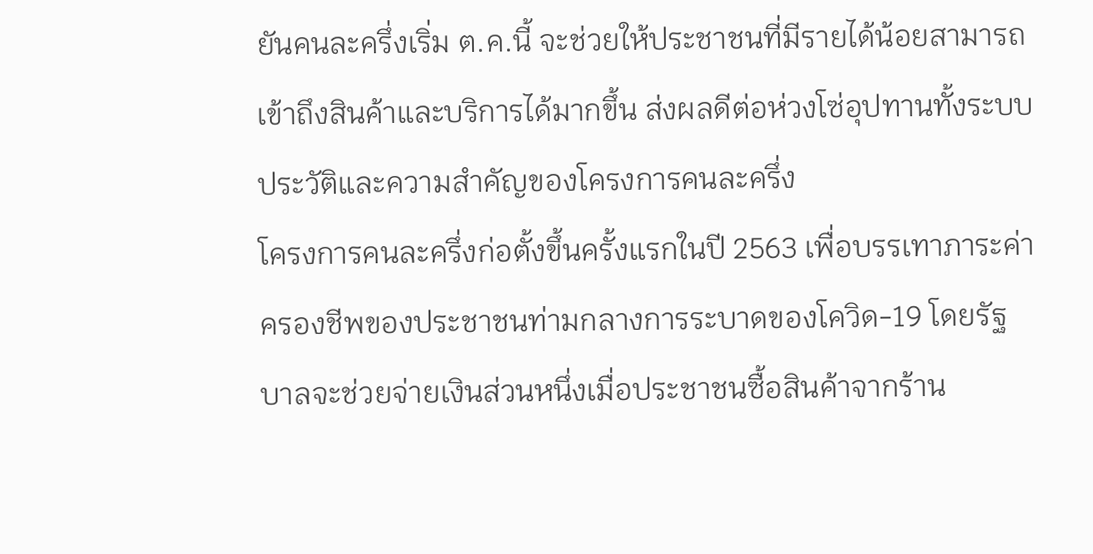ยันคนละครึ่งเริ่ม ต.ค.นี้ จะช่วยให้ประชาชนที่มีรายได้น้อยสามารถเข้าถึงสินค้าและบริการได้มากขึ้น ส่งผลดีต่อห่วงโซ่อุปทานทั้งระบบ
ประวัติและความสำคัญของโครงการคนละครึ่ง
โครงการคนละครึ่งก่อตั้งขึ้นครั้งแรกในปี 2563 เพื่อบรรเทาภาระค่าครองชีพของประชาชนท่ามกลางการระบาดของโควิด-19 โดยรัฐบาลจะช่วยจ่ายเงินส่วนหนึ่งเมื่อประชาชนซื้อสินค้าจากร้าน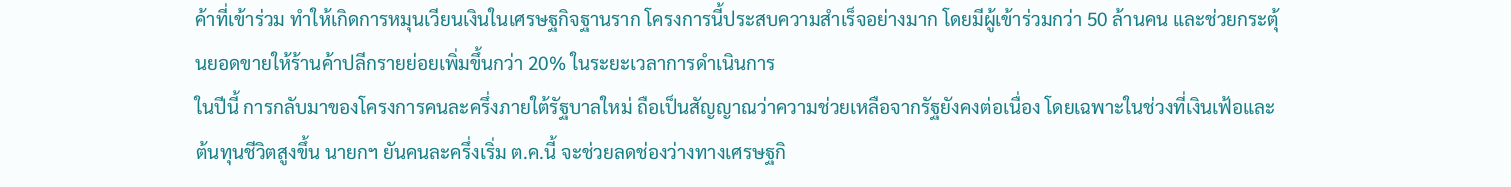ค้าที่เข้าร่วม ทำให้เกิดการหมุนเวียนเงินในเศรษฐกิจฐานราก โครงการนี้ประสบความสำเร็จอย่างมาก โดยมีผู้เข้าร่วมกว่า 50 ล้านคน และช่วยกระตุ้นยอดขายให้ร้านค้าปลีกรายย่อยเพิ่มขึ้นกว่า 20% ในระยะเวลาการดำเนินการ
ในปีนี้ การกลับมาของโครงการคนละครึ่งภายใต้รัฐบาลใหม่ ถือเป็นสัญญาณว่าความช่วยเหลือจากรัฐยังคงต่อเนื่อง โดยเฉพาะในช่วงที่เงินเฟ้อและต้นทุนชีวิตสูงขึ้น นายกฯ ยันคนละครึ่งเริ่ม ต.ค.นี้ จะช่วยลดช่องว่างทางเศรษฐกิ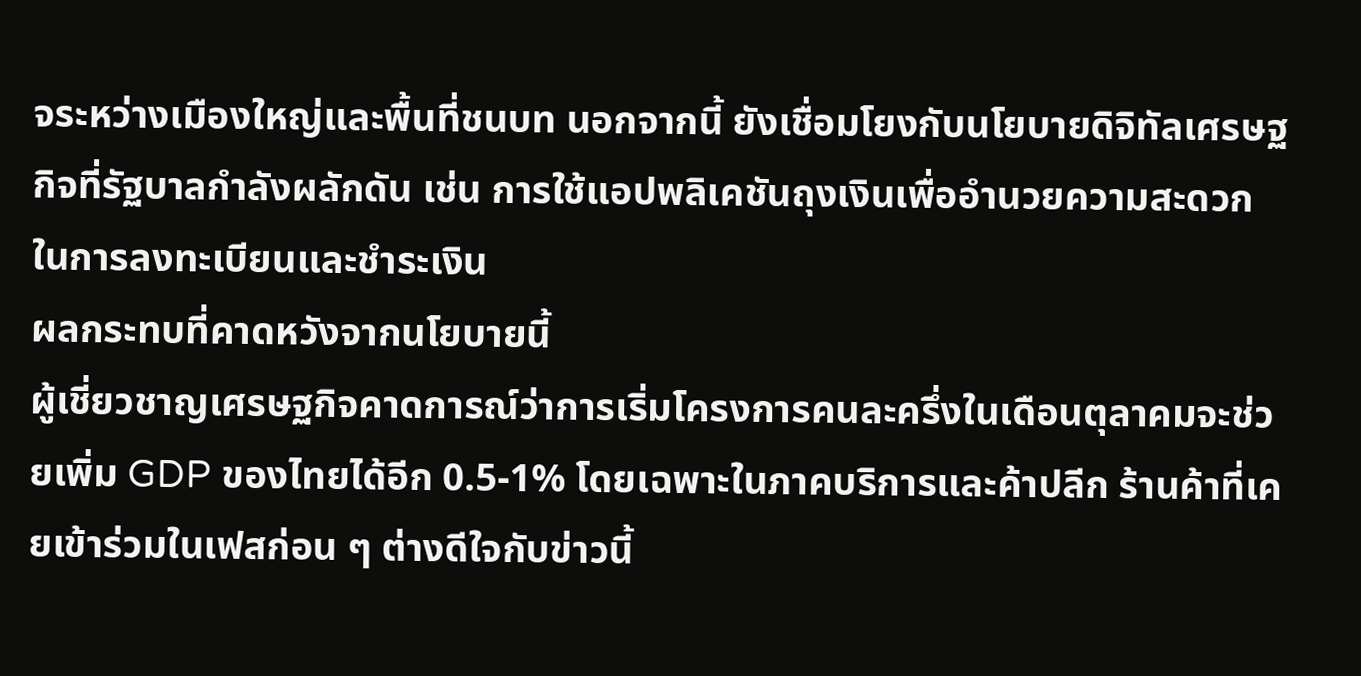จระหว่างเมืองใหญ่และพื้นที่ชนบท นอกจากนี้ ยังเชื่อมโยงกับนโยบายดิจิทัลเศรษฐกิจที่รัฐบาลกำลังผลักดัน เช่น การใช้แอปพลิเคชันถุงเงินเพื่ออำนวยความสะดวกในการลงทะเบียนและชำระเงิน
ผลกระทบที่คาดหวังจากนโยบายนี้
ผู้เชี่ยวชาญเศรษฐกิจคาดการณ์ว่าการเริ่มโครงการคนละครึ่งในเดือนตุลาคมจะช่วยเพิ่ม GDP ของไทยได้อีก 0.5-1% โดยเฉพาะในภาคบริการและค้าปลีก ร้านค้าที่เคยเข้าร่วมในเฟสก่อน ๆ ต่างดีใจกับข่าวนี้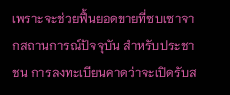เพราะจะช่วยฟื้นยอดขายที่ซบเซาจากสถานการณ์ปัจจุบัน สำหรับประชาชน การลงทะเบียนคาดว่าจะเปิดรับส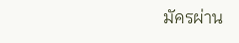มัครผ่าน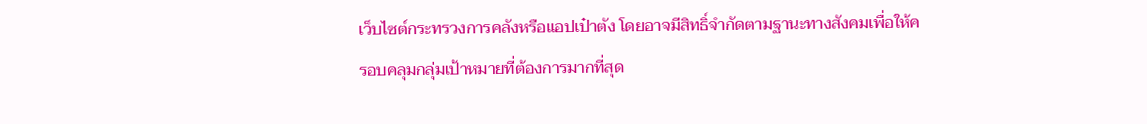เว็บไซต์กระทรวงการคลังหรือแอปเป๋าตัง โดยอาจมีสิทธิ์จำกัดตามฐานะทางสังคมเพื่อให้ครอบคลุมกลุ่มเป้าหมายที่ต้องการมากที่สุด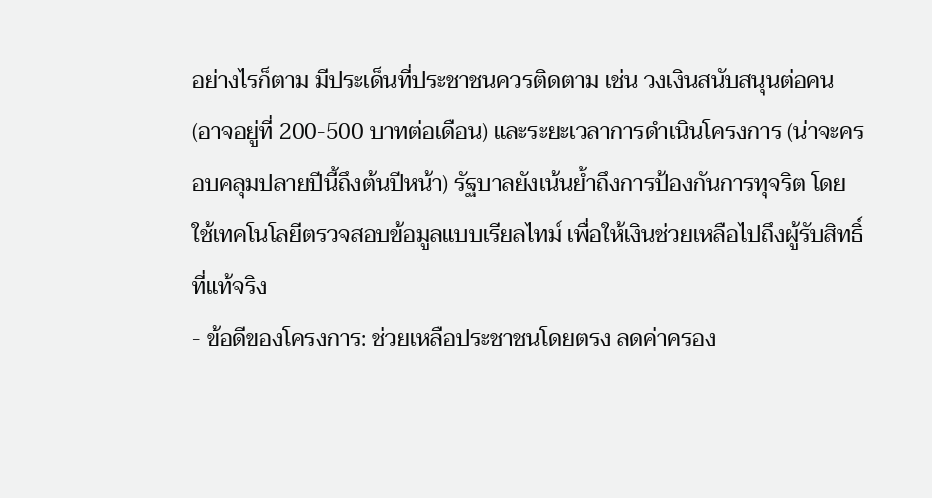อย่างไรก็ตาม มีประเด็นที่ประชาชนควรติดตาม เช่น วงเงินสนับสนุนต่อคน (อาจอยู่ที่ 200-500 บาทต่อเดือน) และระยะเวลาการดำเนินโครงการ (น่าจะครอบคลุมปลายปีนี้ถึงต้นปีหน้า) รัฐบาลยังเน้นย้ำถึงการป้องกันการทุจริต โดยใช้เทคโนโลยีตรวจสอบข้อมูลแบบเรียลไทม์ เพื่อให้เงินช่วยเหลือไปถึงผู้รับสิทธิ์ที่แท้จริง
- ข้อดีของโครงการ: ช่วยเหลือประชาชนโดยตรง ลดค่าครอง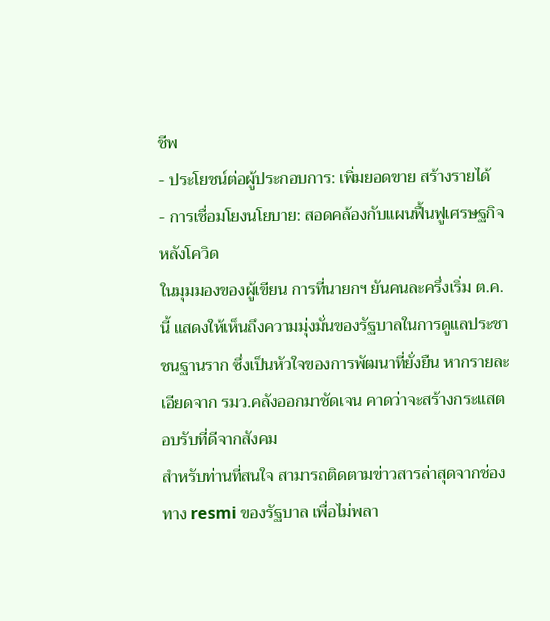ชีพ
- ประโยชน์ต่อผู้ประกอบการ: เพิ่มยอดขาย สร้างรายได้
- การเชื่อมโยงนโยบาย: สอดคล้องกับแผนฟื้นฟูเศรษฐกิจหลังโควิด
ในมุมมองของผู้เขียน การที่นายกฯ ยันคนละครึ่งเริ่ม ต.ค.นี้ แสดงให้เห็นถึงความมุ่งมั่นของรัฐบาลในการดูแลประชาชนฐานราก ซึ่งเป็นหัวใจของการพัฒนาที่ยั่งยืน หากรายละเอียดจาก รมว.คลังออกมาชัดเจน คาดว่าจะสร้างกระแสตอบรับที่ดีจากสังคม
สำหรับท่านที่สนใจ สามารถติดตามข่าวสารล่าสุดจากช่องทาง resmi ของรัฐบาล เพื่อไม่พลา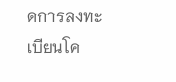ดการลงทะเบียนโค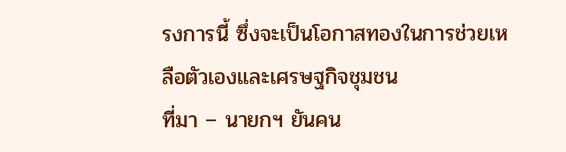รงการนี้ ซึ่งจะเป็นโอกาสทองในการช่วยเหลือตัวเองและเศรษฐกิจชุมชน
ที่มา – นายกฯ ยันคน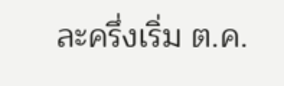ละครึ่งเริ่ม ต.ค.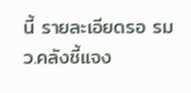นี้ รายละเอียดรอ รมว.คลังชี้แจง